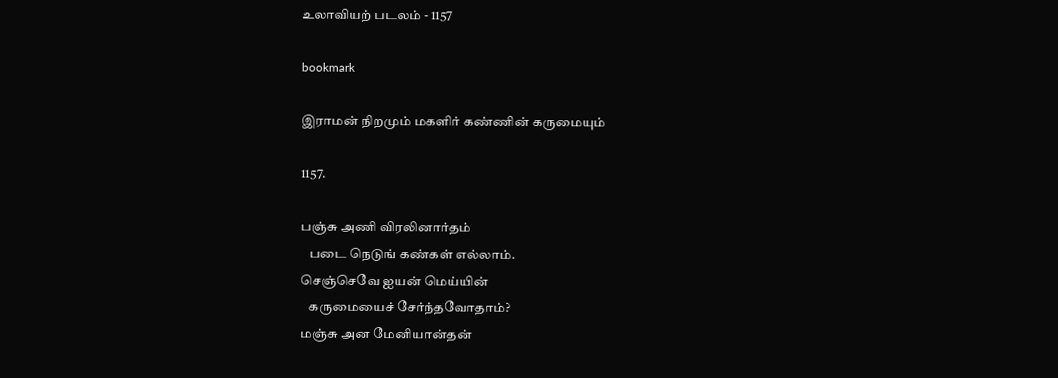உலாவியற் படலம் - 1157

bookmark

இராமன் நிறமும் மகளிர் கண்ணின் கருமையும்

1157.

பஞ்சு அணி விரலினார்தம்
   படை நெடுங் கண்கள் எல்லாம்.
செஞ்செவே ஐயன் மெய்யின்
   கருமையைச் சேர்ந்தவோதாம்?
மஞ்சு அன மேனியான்தன்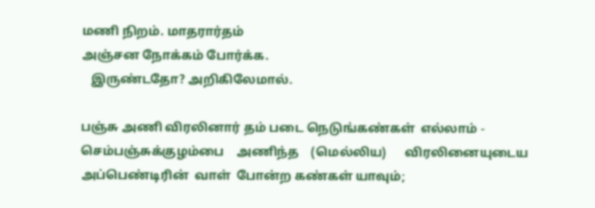மணி நிறம். மாதரார்தம்
அஞ்சன நோக்கம் போர்க்க.
   இருண்டதோ? அறிகிலேமால்.

பஞ்சு அணி விரலினார் தம் படை நெடுங்கண்கள்  எல்லாம் -
செம்பஞ்சுக்குழம்பை    அணிந்த    (மெல்லிய)      விரலினையுடைய
அப்பெண்டிரின்  வாள்  போன்ற கண்கள் யாவும்;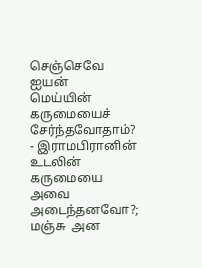செஞ்செவே ஐயன்
மெய்யின் கருமையைச் சேர்ந்தவோதாம்? - இராமபிரானின் உடலின்
கருமையை  அவை  அடைந்தனவோ?;  மஞ்சு  அன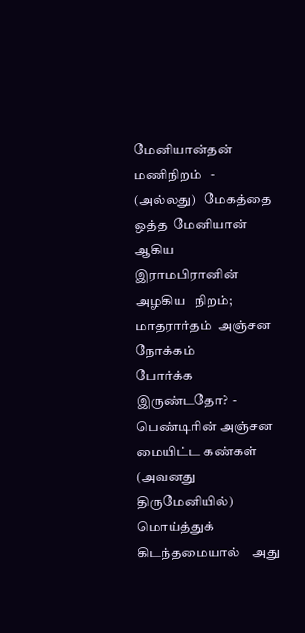மேனியான்தன்
மணிநிறம்   -   (அல்லது)   மேகத்தை  ஒத்த  மேனியான்   ஆகிய
இராமபிரானின்  அழகிய   நிறம்;  மாதரார்தம்  அஞ்சன  நோக்கம்
போர்க்க  இருண்டதோ?  - பெண்டிரின் அஞ்சன மையிட்ட கண்கள்
(அவனது    திருமேனியில்)    மொய்த்துக்   கிடந்தமையால்    அது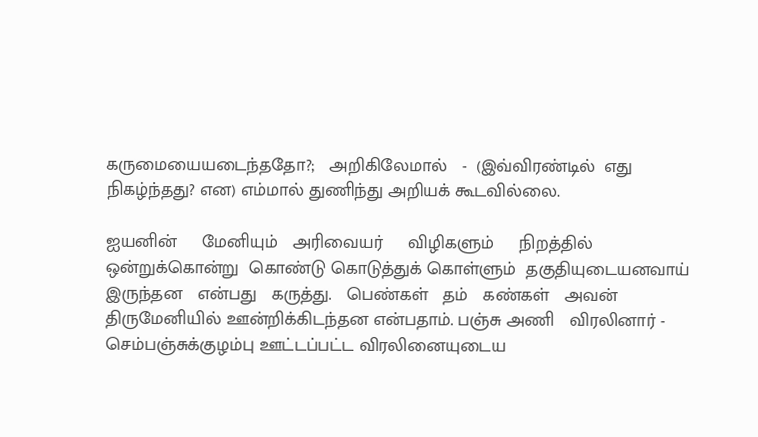கருமையையடைந்ததோ?;   அறிகிலேமால்   -  (இவ்விரண்டில்  எது
நிகழ்ந்தது? என) எம்மால் துணிந்து அறியக் கூடவில்லை.

ஐயனின்     மேனியும்   அரிவையர்     விழிகளும்     நிறத்தில்
ஒன்றுக்கொன்று  கொண்டு கொடுத்துக் கொள்ளும்  தகுதியுடையனவாய்
இருந்தன   என்பது   கருத்து.   பெண்கள்   தம்   கண்கள்   அவன்
திருமேனியில் ஊன்றிக்கிடந்தன என்பதாம். பஞ்சு அணி   விரலினார் -
செம்பஞ்சுக்குழம்பு ஊட்டப்பட்ட விரலினையுடைய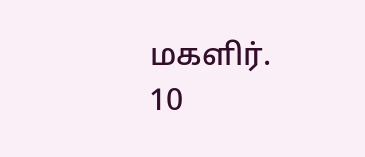மகளிர்.          10